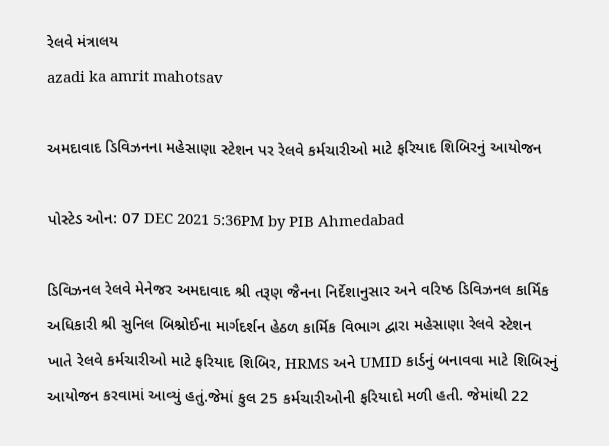રેલવે મંત્રાલય
azadi ka amrit mahotsav

અમદાવાદ ડિવિઝનના મહેસાણા સ્ટેશન પર રેલવે કર્મચારીઓ માટે ફરિયાદ શિબિરનું આયોજન

પોસ્ટેડ ઓન: 07 DEC 2021 5:36PM by PIB Ahmedabad

ડિવિઝનલ રેલવે મેનેજર અમદાવાદ શ્રી તરૂણ જૈનના નિર્દેશાનુસાર અને વરિષ્ઠ ડિવિઝનલ કાર્મિક અધિકારી શ્રી સુનિલ બિશ્નોઈના માર્ગદર્શન હેઠળ કાર્મિક વિભાગ દ્વારા મહેસાણા રેલવે સ્ટેશન ખાતે રેલવે કર્મચારીઓ માટે ફરિયાદ શિબિર, HRMS અને UMID કાર્ડનું બનાવવા માટે શિબિરનું આયોજન કરવામાં આવ્યું હતું.જેમાં કુલ 25 કર્મચારીઓની ફરિયાદો મળી હતી. જેમાંથી 22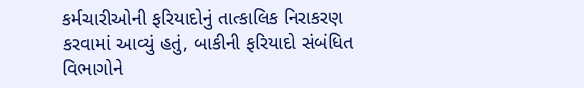કર્મચારીઓની ફરિયાદોનું તાત્કાલિક નિરાકરણ કરવામાં આવ્યું હતું, બાકીની ફરિયાદો સંબંધિત વિભાગોને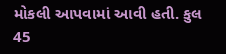મોકલી આપવામાં આવી હતી. કુલ 45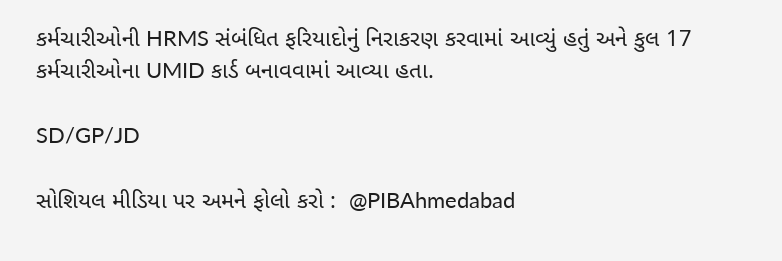કર્મચારીઓની HRMS સંબંધિત ફરિયાદોનું નિરાકરણ કરવામાં આવ્યું હતું અને કુલ 17 કર્મચારીઓના UMID કાર્ડ બનાવવામાં આવ્યા હતા.

SD/GP/JD

સોશિયલ મીડિયા પર અમને ફોલો કરો :  @PIBAhmedabad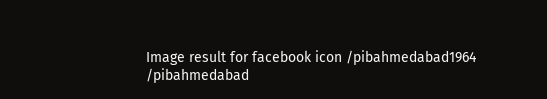Image result for facebook icon /pibahmedabad1964    /pibahmedabad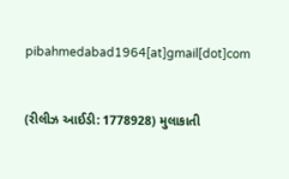pibahmedabad1964[at]gmail[dot]com


(રીલીઝ આઈડી: 1778928) મુલાકાતી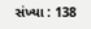સંખ્યા : 138